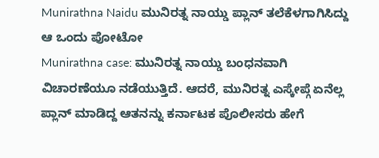Munirathna Naidu ಮುನಿರತ್ನ ನಾಯ್ಡು ಪ್ಲಾನ್ ತಲೆಕೆಳಗಾಗಿಸಿದ್ದು ಆ ಒಂದು ಪೋಟೋ
Munirathna case: ಮುನಿರತ್ನ ನಾಯ್ಡು ಬಂಧನವಾಗಿ ವಿಚಾರಣೆಯೂ ನಡೆಯುತ್ತಿದೆ. ಆದರೆ, ಮುನಿರತ್ನ ಎಸ್ಕೇಪ್ಗೆ ಏನೆಲ್ಲ ಪ್ಲಾನ್ ಮಾಡಿದ್ದ ಆತನನ್ನು ಕರ್ನಾಟಕ ಪೊಲೀಸರು ಹೇಗೆ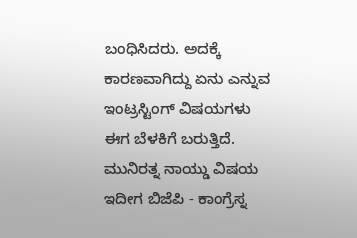ಬಂಧಿಸಿದರು. ಅದಕ್ಕೆ ಕಾರಣವಾಗಿದ್ದು ಏನು ಎನ್ನುವ ಇಂಟ್ರಸ್ಟಿಂಗ್ ವಿಷಯಗಳು ಈಗ ಬೆಳಕಿಗೆ ಬರುತ್ತಿದೆ. ಮುನಿರತ್ನ ನಾಯ್ಡು ವಿಷಯ ಇದೀಗ ಬಿಜೆಪಿ - ಕಾಂಗ್ರೆಸ್ನ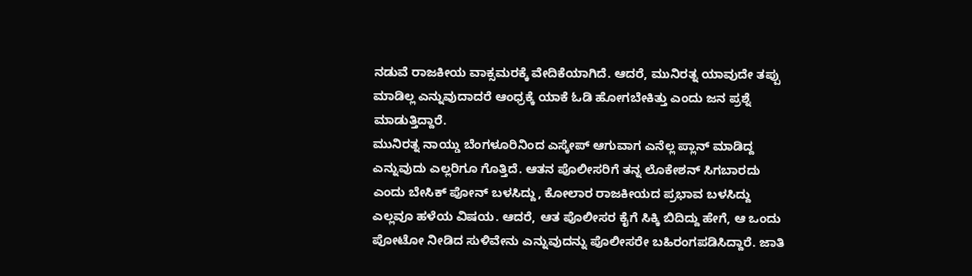ನಡುವೆ ರಾಜಕೀಯ ವಾಕ್ಸಮರಕ್ಕೆ ವೇದಿಕೆಯಾಗಿದೆ. ಆದರೆ, ಮುನಿರತ್ನ ಯಾವುದೇ ತಪ್ಪು ಮಾಡಿಲ್ಲ ಎನ್ನುವುದಾದರೆ ಆಂಧ್ರಕ್ಕೆ ಯಾಕೆ ಓಡಿ ಹೋಗಬೇಕಿತ್ತು ಎಂದು ಜನ ಪ್ರಶ್ನೆ ಮಾಡುತ್ತಿದ್ದಾರೆ.
ಮುನಿರತ್ನ ನಾಯ್ಡು ಬೆಂಗಳೂರಿನಿಂದ ಎಸ್ಕೇಪ್ ಆಗುವಾಗ ಎನೆಲ್ಲ ಪ್ಲಾನ್ ಮಾಡಿದ್ದ ಎನ್ನುವುದು ಎಲ್ಲರಿಗೂ ಗೊತ್ತಿದೆ. ಆತನ ಪೊಲೀಸರಿಗೆ ತನ್ನ ಲೊಕೇಶನ್ ಸಿಗಬಾರದು ಎಂದು ಬೇಸಿಕ್ ಪೋನ್ ಬಳಸಿದ್ದು, ಕೋಲಾರ ರಾಜಕೀಯದ ಪ್ರಭಾವ ಬಳಸಿದ್ದು ಎಲ್ಲವೂ ಹಳೆಯ ವಿಷಯ. ಆದರೆ, ಆತ ಪೊಲೀಸರ ಕೈಗೆ ಸಿಕ್ಕಿ ಬಿದಿದ್ದು ಹೇಗೆ, ಆ ಒಂದು ಪೋಟೋ ನೀಡಿದ ಸುಳಿವೇನು ಎನ್ನುವುದನ್ನು ಪೊಲೀಸರೇ ಬಹಿರಂಗಪಡಿಸಿದ್ದಾರೆ. ಜಾತಿ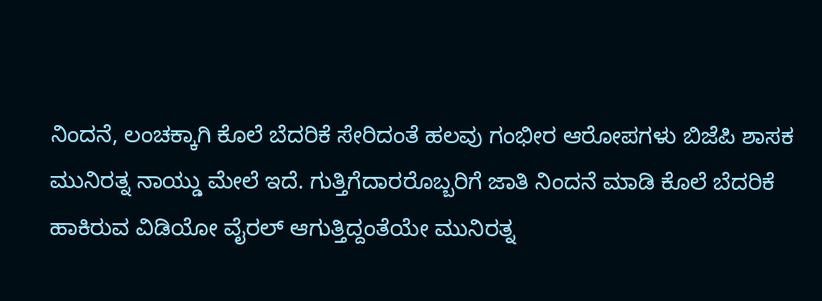ನಿಂದನೆ, ಲಂಚಕ್ಕಾಗಿ ಕೊಲೆ ಬೆದರಿಕೆ ಸೇರಿದಂತೆ ಹಲವು ಗಂಭೀರ ಆರೋಪಗಳು ಬಿಜೆಪಿ ಶಾಸಕ ಮುನಿರತ್ನ ನಾಯ್ಡು ಮೇಲೆ ಇದೆ. ಗುತ್ತಿಗೆದಾರರೊಬ್ಬರಿಗೆ ಜಾತಿ ನಿಂದನೆ ಮಾಡಿ ಕೊಲೆ ಬೆದರಿಕೆ ಹಾಕಿರುವ ವಿಡಿಯೋ ವೈರಲ್ ಆಗುತ್ತಿದ್ದಂತೆಯೇ ಮುನಿರತ್ನ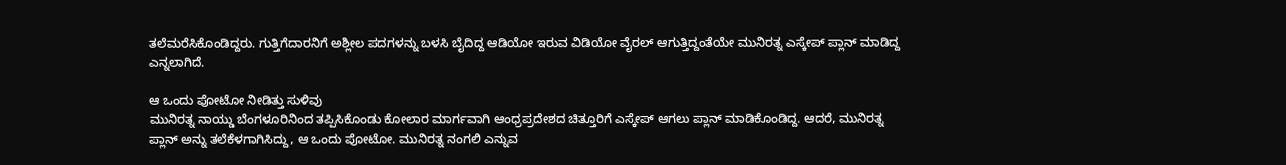ತಲೆಮರೆಸಿಕೊಂಡಿದ್ದರು. ಗುತ್ತಿಗೆದಾರನಿಗೆ ಅಶ್ಲೀಲ ಪದಗಳನ್ನು ಬಳಸಿ ಬೈದಿದ್ದ ಆಡಿಯೋ ಇರುವ ವಿಡಿಯೋ ವೈರಲ್ ಆಗುತ್ತಿದ್ದಂತೆಯೇ ಮುನಿರತ್ನ ಎಸ್ಕೇಪ್ ಪ್ಲಾನ್ ಮಾಡಿದ್ದ ಎನ್ನಲಾಗಿದೆ.

ಆ ಒಂದು ಪೋಟೋ ನೀಡಿತ್ತು ಸುಳಿವು
ಮುನಿರತ್ನ ನಾಯ್ಡು ಬೆಂಗಳೂರಿನಿಂದ ತಪ್ಪಿಸಿಕೊಂಡು ಕೋಲಾರ ಮಾರ್ಗವಾಗಿ ಆಂಧ್ರಪ್ರದೇಶದ ಚಿತ್ತೂರಿಗೆ ಎಸ್ಕೇಪ್ ಆಗಲು ಪ್ಲಾನ್ ಮಾಡಿಕೊಂಡಿದ್ದ. ಆದರೆ, ಮುನಿರತ್ನ ಪ್ಲಾನ್ ಅನ್ನು ತಲೆಕೆಳಗಾಗಿಸಿದ್ದು, ಆ ಒಂದು ಪೋಟೋ. ಮುನಿರತ್ನ ನಂಗಲಿ ಎನ್ನುವ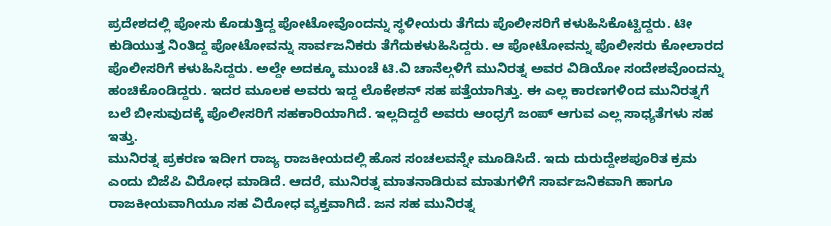ಪ್ರದೇಶದಲ್ಲಿ ಪೋಸು ಕೊಡುತ್ತಿದ್ದ ಪೋಟೋವೊಂದನ್ನು ಸ್ಥಳೀಯರು ತೆಗೆದು ಪೊಲೀಸರಿಗೆ ಕಳುಹಿಸಿಕೊಟ್ಟಿದ್ದರು. ಟೀ ಕುಡಿಯುತ್ತ ನಿಂತಿದ್ದ ಪೋಟೋವನ್ನು ಸಾರ್ವಜನಿಕರು ತೆಗೆದುಕಳುಹಿಸಿದ್ದರು. ಆ ಪೋಟೋವನ್ನು ಪೊಲೀಸರು ಕೋಲಾರದ ಪೊಲೀಸರಿಗೆ ಕಳುಹಿಸಿದ್ದರು. ಅಲ್ದೇ ಅದಕ್ಕೂ ಮುಂಚೆ ಟಿ.ವಿ ಚಾನೆಲ್ಗಳಿಗೆ ಮುನಿರತ್ನ ಅವರ ವಿಡಿಯೋ ಸಂದೇಶವೊಂದನ್ನು ಹಂಚಿಕೊಂಡಿದ್ದರು. ಇದರ ಮೂಲಕ ಅವರು ಇದ್ದ ಲೊಕೇಶನ್ ಸಹ ಪತ್ತೆಯಾಗಿತ್ತು. ಈ ಎಲ್ಲ ಕಾರಣಗಳಿಂದ ಮುನಿರತ್ನಗೆ ಬಲೆ ಬೀಸುವುದಕ್ಕೆ ಪೊಲೀಸರಿಗೆ ಸಹಕಾರಿಯಾಗಿದೆ. ಇಲ್ಲದಿದ್ದರೆ ಅವರು ಆಂಧ್ರಗೆ ಜಂಪ್ ಆಗುವ ಎಲ್ಲ ಸಾಧ್ಯತೆಗಳು ಸಹ ಇತ್ತು.
ಮುನಿರತ್ನ ಪ್ರಕರಣ ಇದೀಗ ರಾಜ್ಯ ರಾಜಕೀಯದಲ್ಲಿ ಹೊಸ ಸಂಚಲವನ್ನೇ ಮೂಡಿಸಿದೆ. ಇದು ದುರುದ್ದೇಶಪೂರಿತ ಕ್ರಮ ಎಂದು ಬಿಜೆಪಿ ವಿರೋಧ ಮಾಡಿದೆ. ಆದರೆ, ಮುನಿರತ್ನ ಮಾತನಾಡಿರುವ ಮಾತುಗಳಿಗೆ ಸಾರ್ವಜನಿಕವಾಗಿ ಹಾಗೂ ರಾಜಕೀಯವಾಗಿಯೂ ಸಹ ವಿರೋಧ ವ್ಯಕ್ತವಾಗಿದೆ. ಜನ ಸಹ ಮುನಿರತ್ನ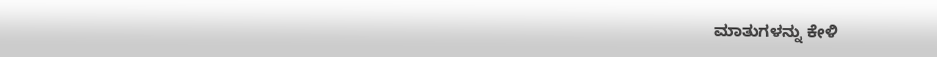ಮಾತುಗಳನ್ನು ಕೇಳಿ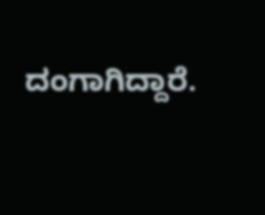ದಂಗಾಗಿದ್ದಾರೆ.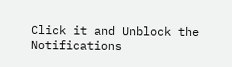Click it and Unblock the Notifications